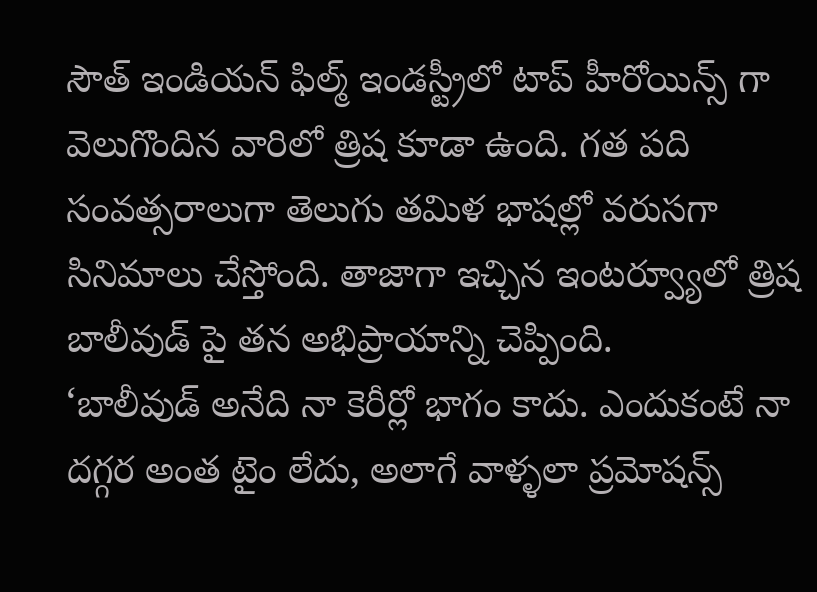సౌత్ ఇండియన్ ఫిల్మ్ ఇండస్ట్రీలో టాప్ హీరోయిన్స్ గా వెలుగొందిన వారిలో త్రిష కూడా ఉంది. గత పది సంవత్సరాలుగా తెలుగు తమిళ భాషల్లో వరుసగా సినిమాలు చేస్తోంది. తాజాగా ఇచ్చిన ఇంటర్వ్యూలో త్రిష బాలీవుడ్ పై తన అభిప్రాయాన్ని చెప్పింది.
‘బాలీవుడ్ అనేది నా కెరీర్లో భాగం కాదు. ఎందుకంటే నా దగ్గర అంత టైం లేదు, అలాగే వాళ్ళలా ప్రమోషన్స్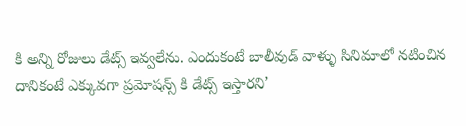కి అన్ని రోజులు డేట్స్ ఇవ్వలేను. ఎందుకంటే బాలీవుడ్ వాళ్ళు సినిమాలో నటించిన దానికంటే ఎక్కువగా ప్రమోషన్స్ కి డేట్స్ ఇస్తారని’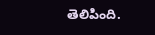తెలిపింది.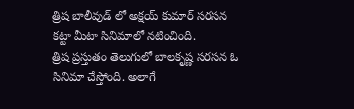త్రిష బాలీవుడ్ లో అక్షయ్ కుమార్ సరసన కట్టా మీటా సినిమాలో నటించింది.
త్రిష ప్రస్తుతం తెలుగులో బాలకృష్ణ సరసన ఓ సినిమా చేస్తోంది. అలాగే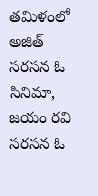తమిళంలో అజిత్ సరసన ఓ సినిమా, జయం రవి సరసన ఓ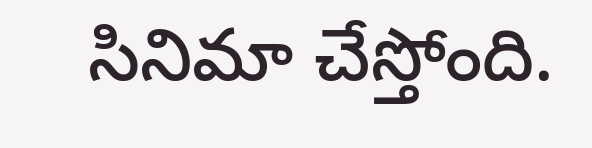సినిమా చేస్తోంది.